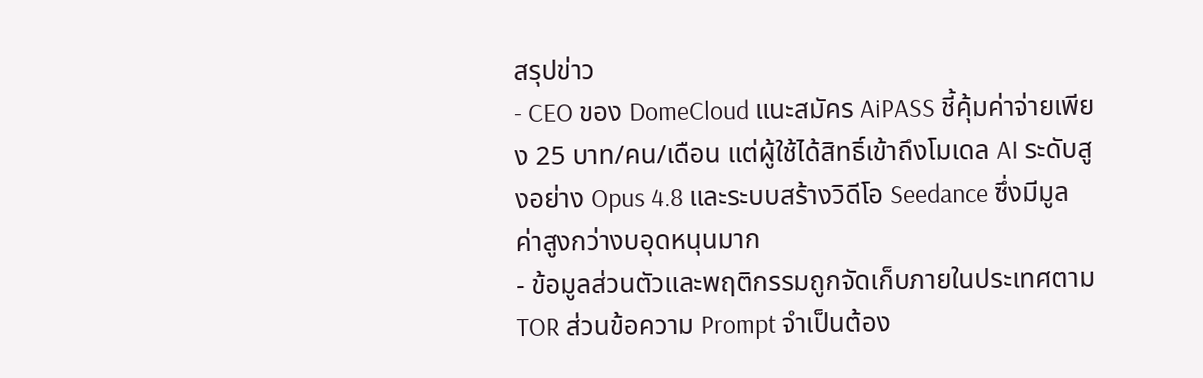สรุปข่าว
- CEO ของ DomeCloud แนะสมัคร AiPASS ชี้คุ้มค่าจ่ายเพียง 25 บาท/คน/เดือน แต่ผู้ใช้ได้สิทธิ์เข้าถึงโมเดล AI ระดับสูงอย่าง Opus 4.8 และระบบสร้างวิดีโอ Seedance ซึ่งมีมูลค่าสูงกว่างบอุดหนุนมาก
- ข้อมูลส่วนตัวและพฤติกรรมถูกจัดเก็บภายในประเทศตาม TOR ส่วนข้อความ Prompt จำเป็นต้อง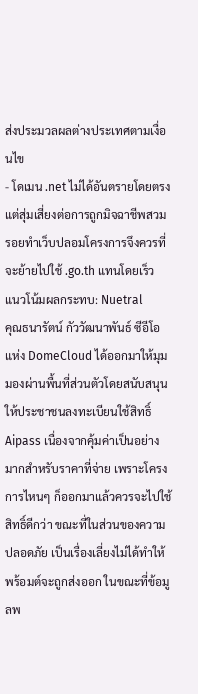ส่งประมวลผลต่างประเทศตามเงื่อนไข
- โดเมน .net ไม่ได้อันตรายโดยตรง แต่สุ่มเสี่ยงต่อการถูกมิจฉาชีพสวมรอยทำเว็บปลอมโครงการจึงควรที่จะย้ายไปใช้ .go.th แทนโดยเร็ว
แนวโน้มผลกระทบ: Nuetral
คุณธนารัตน์ กัววัฒนาพันธ์ ซีอีโอแห่ง DomeCloud ได้ออกมาให้มุมมองผ่านพื้นที่ส่วนตัวโดยสนับสนุนให้ประชาชนลงทะเบียนใช้สิทธิ์ Aipass เนื่องจากคุ้มค่าเป็นอย่างมากสำหรับราคาที่จ่าย เพราะโครงการไหนๆ ก็ออกมาแล้วควรจะไปใช้สิทธิ์ดีกว่า ขณะที่ในส่วนของความปลอดภัย เป็นเรื่องเลี่ยงไม่ได้ทำให้พร้อมต์จะถูกส่งออก ในขณะที่ข้อมูลพ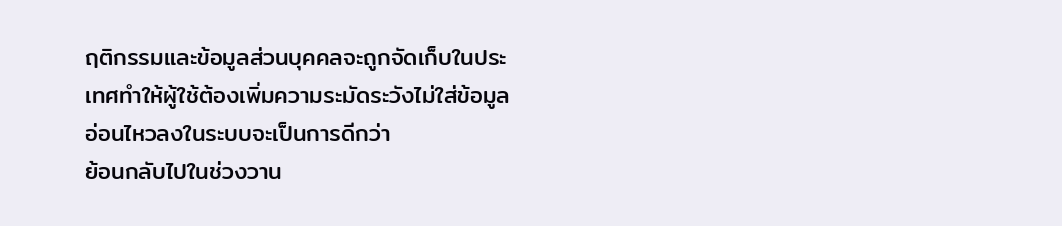ฤติกรรมและข้อมูลส่วนบุคคลจะถูกจัดเก็บในประเทศทำให้ผู้ใช้ต้องเพิ่มความระมัดระวังไม่ใส่ข้อมูลอ่อนไหวลงในระบบจะเป็นการดีกว่า
ย้อนกลับไปในช่วงวาน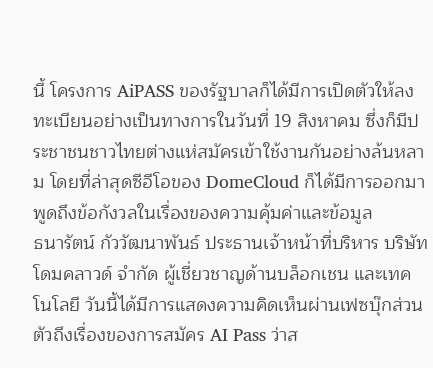นี้ โครงการ AiPASS ของรัฐบาลก็ได้มีการเปิดตัวให้ลงทะเบียนอย่างเป็นทางการในวันที่ 19 สิงหาคม ซึ่งก็มีประชาชนชาวไทยต่างแห่สมัครเข้าใช้งานกันอย่างล้นหลาม โดยที่ล่าสุดซีอีโอของ DomeCloud ก็ได้มีการออกมาพูดถึงข้อกังวลในเรื่องของความคุ้มค่าและข้อมูล
ธนารัตน์ กัววัฒนาพันธ์ ประธานเจ้าหน้าที่บริหาร บริษัท โดมคลาวด์ จำกัด ผู้เชี่ยวชาญด้านบล็อกเชน และเทคโนโลยี วันนี้ได้มีการแสดงความคิดเห็นผ่านเฟซบุ๊กส่วนตัวถึงเรื่องของการสมัคร AI Pass ว่าส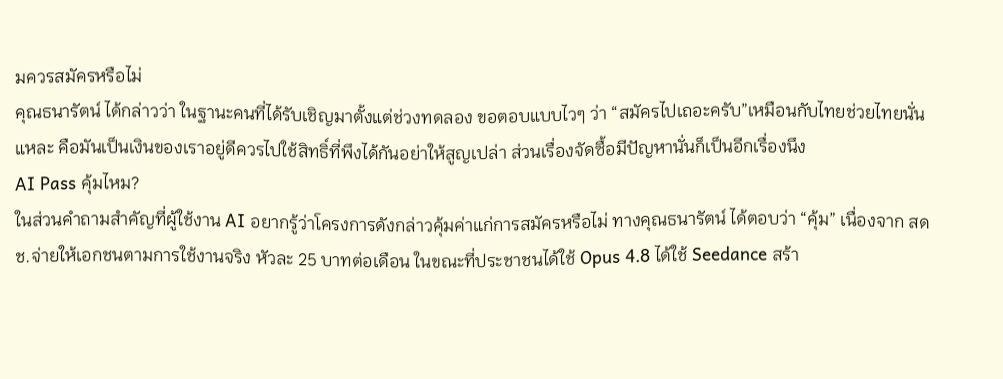มควรสมัครหรือไม่
คุณธนารัตน์ ได้กล่าวว่า ในฐานะคนที่ได้รับเชิญมาตั้งแต่ช่วงทดลอง ขอตอบแบบไวๆ ว่า “สมัครไปเถอะครับ”เหมือนกับไทยช่วยไทยนั่นแหละ คือมันเป็นเงินของเราอยู่ดีควรไปใช้สิทธิ์ที่พึงได้กันอย่าให้สูญเปล่า ส่วนเรื่องจัดซื้อมีปัญหานั่นก็เป็นอีกเรื่องนึง
AI Pass คุ้มไหม?
ในส่วนคำถามสำคัญที่ผู้ใช้งาน AI อยากรู้ว่าโครงการดังกล่าวคุ้มค่าแก่การสมัครหรือไม่ ทางคุณธนารัตน์ ได้ตอบว่า “คุ้ม” เนื่องจาก สดช.จ่ายให้เอกชนตามการใช้งานจริง หัวละ 25 บาทต่อเดือน ในขณะที่ประชาชนได้ใช้ Opus 4.8 ได้ใช้ Seedance สร้า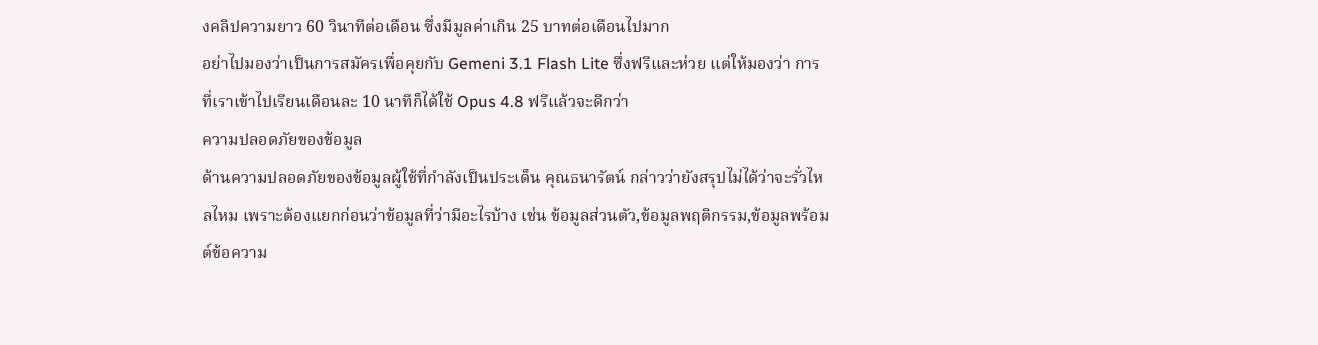งคลิปความยาว 60 วินาทีต่อเดือน ซึ่งมีมูลค่าเกิน 25 บาทต่อเดือนไปมาก
อย่าไปมองว่าเป็นการสมัครเพื่อคุยกับ Gemeni 3.1 Flash Lite ซึ่งฟรีและห่วย แต่ให้มองว่า การที่เราเข้าไปเรียนเดือนละ 10 นาทีก็ได้ใช้ Opus 4.8 ฟรีแล้วจะดีกว่า
ความปลอดภัยของข้อมูล
ด้านความปลอดภัยของข้อมูลผู้ใช้ที่กำลังเป็นประเด็น คุณธนารัตน์ กล่าวว่ายังสรุปไม่ได้ว่าจะรั่วไหลไหม เพราะต้องแยกก่อนว่าข้อมูลที่ว่ามีอะไรบ้าง เช่น ข้อมูลส่วนตัว,ข้อมูลพฤติกรรม,ข้อมูลพร้อมต์ข้อความ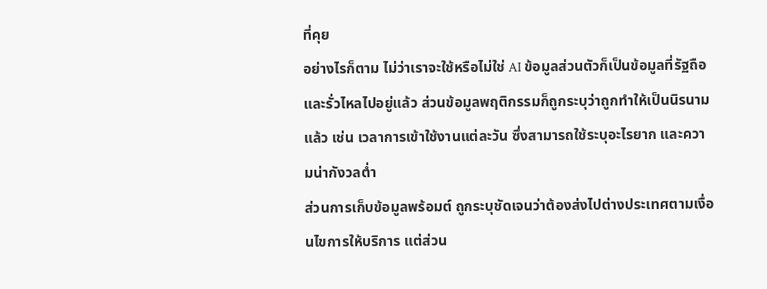ที่คุย
อย่างไรก็ตาม ไม่ว่าเราจะใช้หรือไม่ใช่ AI ข้อมูลส่วนตัวก็เป็นข้อมูลที่รัฐถือและรั่วไหลไปอยู่แล้ว ส่วนข้อมูลพฤติกรรมก็ถูกระบุว่าถูกทำให้เป็นนิรนามแล้ว เช่น เวลาการเข้าใช้งานแต่ละวัน ซึ่งสามารถใช้ระบุอะไรยาก และความน่ากังวลต่ำ
ส่วนการเก็บข้อมูลพร้อมต์ ถูกระบุชัดเจนว่าต้องส่งไปต่างประเทศตามเงื่อนไขการให้บริการ แต่ส่วน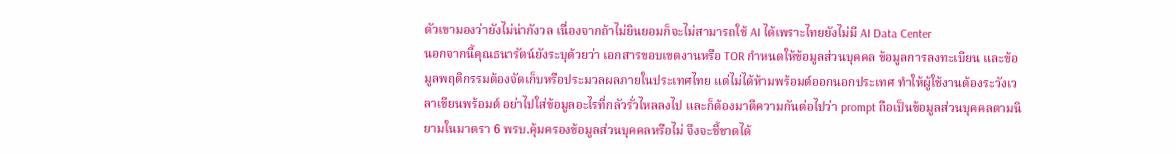ตัวเขามองว่ายังไม่น่ากังวล เนื่องจากถ้าไม่ยินยอมก็จะไม่สามารถใช้ AI ได้เพราะไทยยังไม่มี AI Data Center
นอกจากนี้คุณธนารัตน์ยังระบุด้วยว่า เอกสารขอบเขตงานหรือ TOR กำหนดให้ข้อมูลส่วนบุคคล ข้อมูลการลงทะเบียน และข้อมูลพฤติกรรมต้องจัดเก็บหรือประมวลผลภายในประเทศไทย แต่ไม่ได้ห้ามพร้อมต์ออกนอกประเทศ ทำให้ผู้ใช้งานต้องระวังเวลาเขียนพร้อมต์ อย่าไปใส่ข้อมูลอะไรที่กลัวรั่วไหลลงไป และก็ต้องมาตีความกันต่อไปว่า prompt ถือเป็นข้อมูลส่วนบุคคลตามนิยามในมาตรา 6 พรบ.คุ้มครองข้อมูลส่วนบุคคลหรือไม่ จึงจะชี้ขาดได้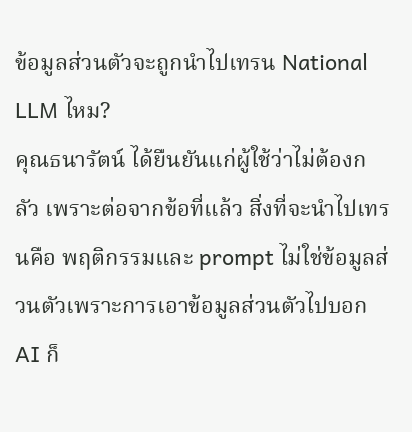ข้อมูลส่วนตัวจะถูกนำไปเทรน National LLM ไหม?
คุณธนารัตน์ ได้ยืนยันแก่ผู้ใช้ว่าไม่ต้องกลัว เพราะต่อจากข้อที่แล้ว สิ่งที่จะนำไปเทรนคือ พฤติกรรมและ prompt ไม่ใช่ข้อมูลส่วนตัวเพราะการเอาข้อมูลส่วนตัวไปบอก AI ก็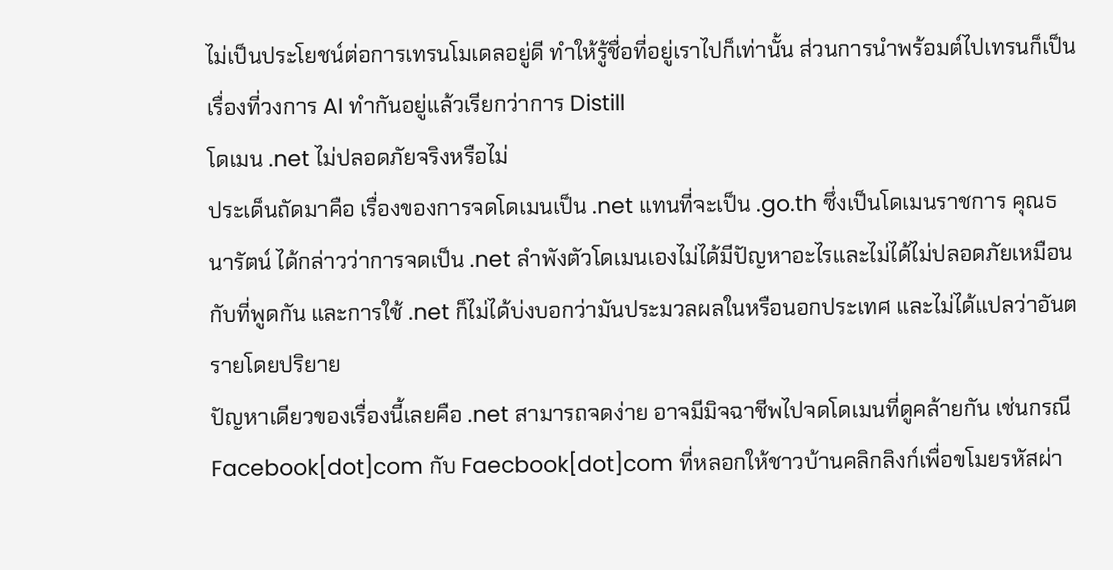ไม่เป็นประโยชน์ต่อการเทรนโมเดลอยู่ดี ทำให้รู้ชื่อที่อยู่เราไปก็เท่านั้น ส่วนการนำพร้อมต์ไปเทรนก็เป็นเรื่องที่วงการ AI ทำกันอยู่แล้วเรียกว่าการ Distill
โดเมน .net ไม่ปลอดภัยจริงหรือไม่
ประเด็นถัดมาคือ เรื่องของการจดโดเมนเป็น .net แทนที่จะเป็น .go.th ซึ่งเป็นโดเมนราชการ คุณธนารัตน์ ได้กล่าวว่าการจดเป็น .net ลำพังตัวโดเมนเองไม่ได้มีปัญหาอะไรและไม่ได้ไม่ปลอดภัยเหมือนกับที่พูดกัน และการใช้ .net ก็ไม่ได้บ่งบอกว่ามันประมวลผลในหรือนอกประเทศ และไม่ได้แปลว่าอันตรายโดยปริยาย
ปัญหาเดียวของเรื่องนี้เลยคือ .net สามารถจดง่าย อาจมีมิจฉาชีพไปจดโดเมนที่ดูคล้ายกัน เช่นกรณี Facebook[dot]com กับ Faecbook[dot]com ที่หลอกให้ชาวบ้านคลิกลิงก์เพื่อขโมยรหัสผ่า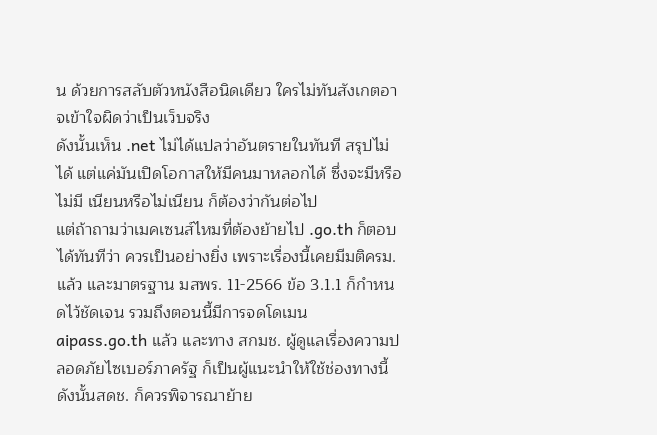น ด้วยการสลับตัวหนังสือนิดเดียว ใครไม่ทันสังเกตอาจเข้าใจผิดว่าเป็นเว็บจริง
ดังนั้นเห็น .net ไม่ได้แปลว่าอันตรายในทันที สรุปไม่ได้ แต่แค่มันเปิดโอกาสให้มีคนมาหลอกได้ ซึ่งจะมีหรือไม่มี เนียนหรือไม่เนียน ก็ต้องว่ากันต่อไป
แต่ถ้าถามว่าเมคเซนส์ไหมที่ต้องย้ายไป .go.th ก็ตอบได้ทันทีว่า ควรเป็นอย่างยิ่ง เพราะเรื่องนี้เคยมีมติครม.แล้ว และมาตรฐาน มสพร. 11-2566 ข้อ 3.1.1 ก็กำหนดไว้ชัดเจน รวมถึงตอนนี้มีการจดโดเมน aipass.go.th แล้ว และทาง สกมช. ผู้ดูแลเรื่องความปลอดภัยไซเบอร์ภาครัฐ ก็เป็นผู้แนะนำให้ใช้ช่องทางนี้ ดังนั้นสดช. ก็ควรพิจารณาย้าย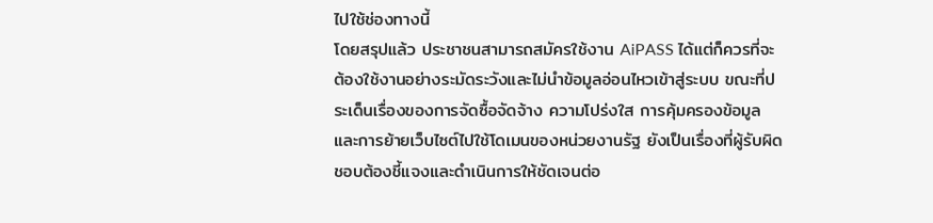ไปใช้ช่องทางนี้
โดยสรุปแล้ว ประชาชนสามารถสมัครใช้งาน AiPASS ได้แต่ก็ควรที่จะต้องใช้งานอย่างระมัดระวังและไม่นำข้อมูลอ่อนไหวเข้าสู่ระบบ ขณะที่ประเด็นเรื่องของการจัดซื้อจัดจ้าง ความโปร่งใส การคุ้มครองข้อมูล และการย้ายเว็บไซต์ไปใช้โดเมนของหน่วยงานรัฐ ยังเป็นเรื่องที่ผู้รับผิดชอบต้องชี้แจงและดำเนินการให้ชัดเจนต่อ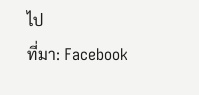ไป
ที่มา: Facebook